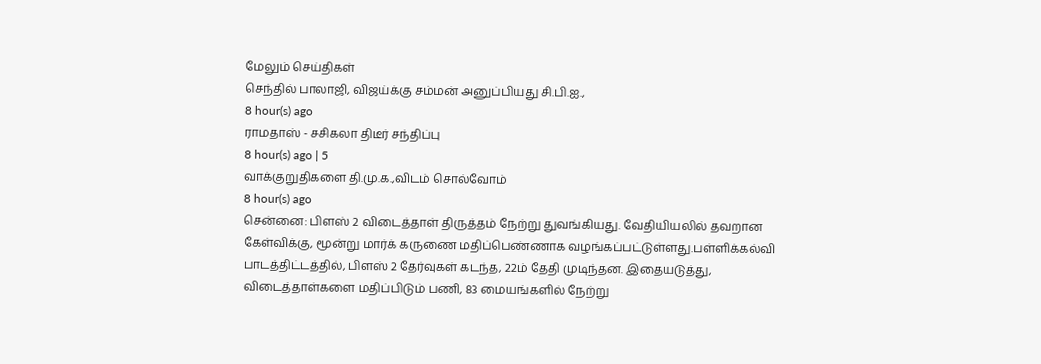மேலும் செய்திகள்
செந்தில் பாலாஜி, விஜய்க்கு சம்மன் அனுப்பியது சி.பி.ஐ.,
8 hour(s) ago
ராமதாஸ் - சசிகலா திடீர் சந்திப்பு
8 hour(s) ago | 5
வாக்குறுதிகளை தி.மு.க.,விடம் சொல்வோம்
8 hour(s) ago
சென்னை: பிளஸ் 2 விடைத்தாள் திருத்தம் நேற்று துவங்கியது. வேதியியலில் தவறான கேள்விக்கு, மூன்று மார்க் கருணை மதிப்பெண்ணாக வழங்கப்பட்டுள்ளது.பள்ளிக்கல்வி பாடத்திட்டத்தில், பிளஸ் 2 தேர்வுகள் கடந்த, 22ம் தேதி முடிந்தன. இதையடுத்து, விடைத்தாள்களை மதிப்பிடும் பணி, 83 மையங்களில் நேற்று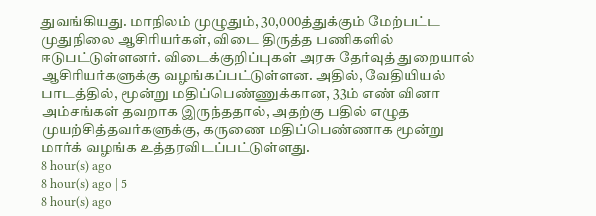துவங்கியது. மாநிலம் முழுதும், 30,000த்துக்கும் மேற்பட்ட முதுநிலை ஆசிரியர்கள், விடை திருத்த பணிகளில் ஈடுபட்டுள்ளனர். விடைக்குறிப்புகள் அரசு தேர்வுத் துறையால் ஆசிரியர்களுக்கு வழங்கப்பட்டுள்ளன. அதில், வேதியியல் பாடத்தில், மூன்று மதிப்பெண்ணுக்கான, 33ம் எண் வினா அம்சங்கள் தவறாக இருந்ததால், அதற்கு பதில் எழுத முயற்சித்தவர்களுக்கு, கருணை மதிப்பெண்ணாக மூன்று மார்க் வழங்க உத்தரவிடப்பட்டுள்ளது.
8 hour(s) ago
8 hour(s) ago | 5
8 hour(s) ago